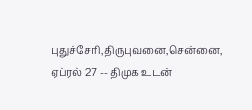புதுச்சேரி,திருபுவனை,சென்னை, ஏப்ரல் 27 -- திமுக உடன்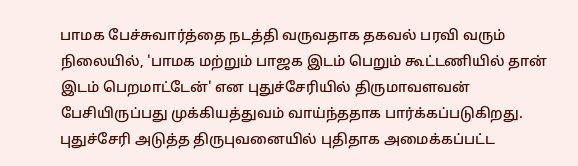பாமக பேச்சுவார்த்தை நடத்தி வருவதாக தகவல் பரவி வரும் நிலையில், 'பாமக மற்றும் பாஜக இடம் பெறும் கூட்டணியில் தான் இடம் பெறமாட்டேன்' என புதுச்சேரியில் திருமாவளவன் பேசியிருப்பது முக்கியத்துவம் வாய்ந்ததாக பார்க்கப்படுகிறது.
புதுச்சேரி அடுத்த திருபுவனையில் புதிதாக அமைக்கப்பட்ட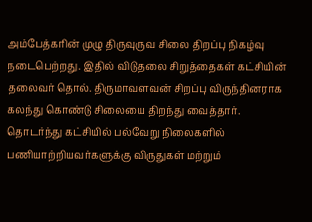அம்பேத்கரின் முழு திருவுருவ சிலை திறப்பு நிகழ்வு நடைபெற்றது. இதில் விடுதலை சிறுத்தைகள் கட்சியின் தலைவர் தொல். திருமாவளவன் சிறப்பு விருந்தினராக கலந்து கொண்டு சிலையை திறந்து வைத்தார். தொடர்ந்து கட்சியில் பல்வேறு நிலைகளில் பணியாற்றியவர்களுக்கு விருதுகள் மற்றும்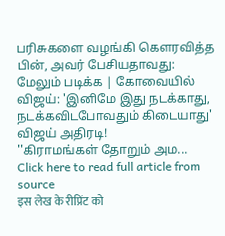பரிசுகளை வழங்கி கௌரவித்த பின், அவர் பேசியதாவது:
மேலும் படிக்க | கோவையில் விஜய்: 'இனிமே இது நடக்காது, நடக்கவிடபோவதும் கிடையாது' விஜய் அதிரடி!
''கிராமங்கள் தோறும் அம...
Click here to read full article from source
इस लेख के रीप्रिंट को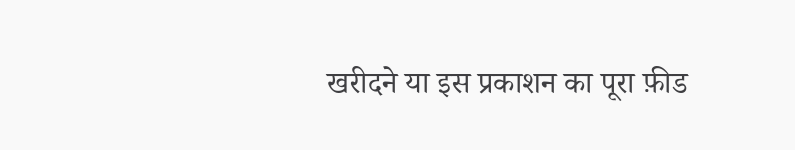खरीदने या इस प्रकाशन का पूरा फ़ीड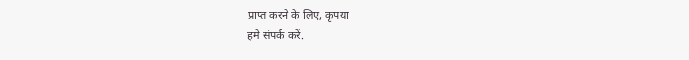प्राप्त करने के लिए, कृपया
हमे संपर्क करें.